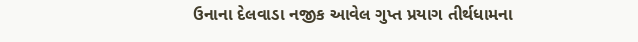ઉનાના દેલવાડા નજીક આવેલ ગુપ્ત પ્રયાગ તીર્થધામના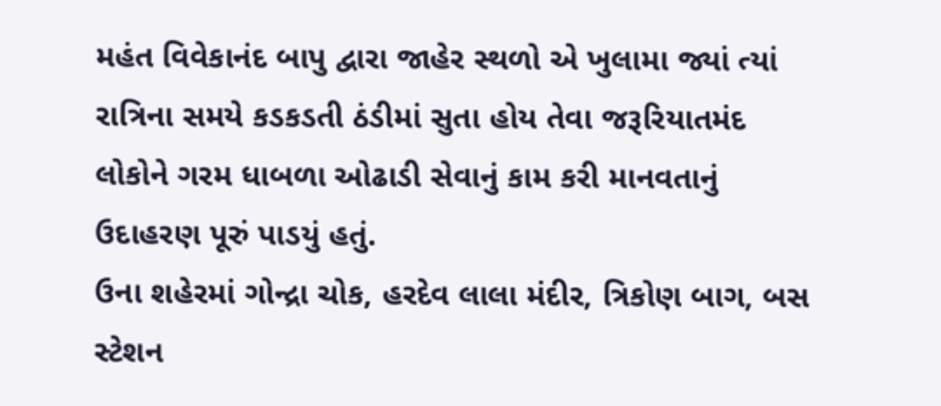મહંત વિવેકાનંદ બાપુ દ્વારા જાહેર સ્થળો એ ખુલામા જ્યાં ત્યાં રાત્રિના સમયે કડકડતી ઠંડીમાં સુતા હોય તેવા જરૂરિયાતમંદ લોકોને ગરમ ધાબળા ઓઢાડી સેવાનું કામ કરી માનવતાનું ઉદાહરણ પૂરું પાડયું હતું.
ઉના શહેરમાં ગોન્દ્રા ચોક, હરદેવ લાલા મંદીર, ત્રિકોણ બાગ, બસ સ્ટેશન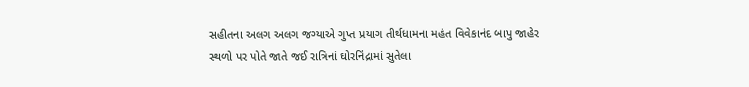સહીતના અલગ અલગ જગ્યાએ ગુપ્ત પ્રયાગ તીર્થધામના મહંત વિવેકાનંદ બાપુ જાહેર સ્થળો પર પોતે જાતે જઈ રાત્રિનાં ઘોરનિંદ્રામાં સુતેલા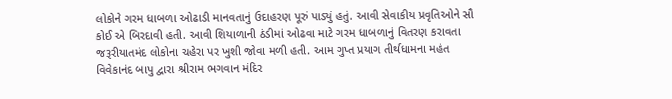લોકોને ગરમ ધાબળા ઓઢાડી માનવતાનું ઉદાહરણ પૂરું પાડ્યું હતું. આવી સેવાકીય પ્રવૃતિઓને સૌ કોઈ એ બિરદાવી હતી. આવી શિયાળાની ઠંડીમાં ઓઢવા માટે ગરમ ધાબળાનું વિતરણ કરાવતા જરૂરીયાતમંદ લોકોના ચહેરા પર ખુશી જોવા મળી હતી. આમ ગુપ્ત પ્રયાગ તીર્થધામના મહંત વિવેકાનંદ બાપુ દ્વારા શ્રીરામ ભગવાન મંદિર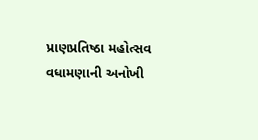પ્રાણપ્રતિષ્ઠા મહોત્સવ વધામણાની અનોખી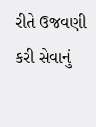રીતે ઉજવણી કરી સેવાનું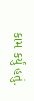કામ કર્યું હતું.